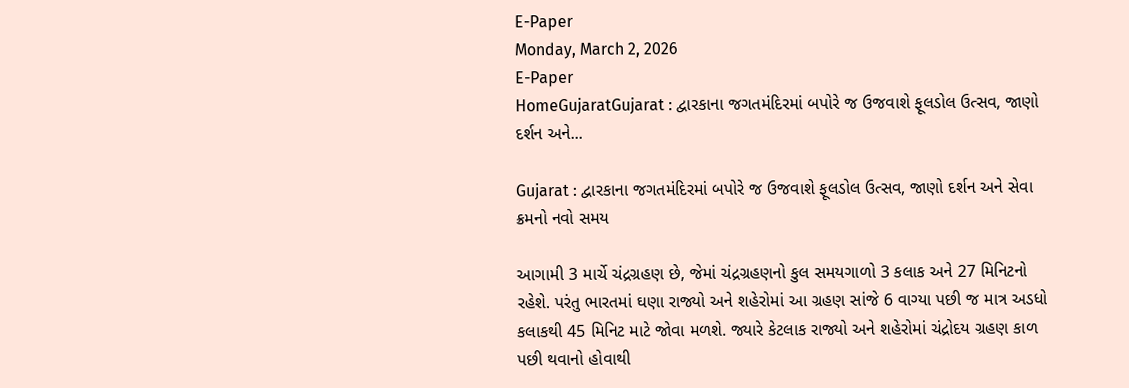E-Paper
Monday, March 2, 2026
E-Paper
HomeGujaratGujarat : દ્વારકાના જગતમંદિરમાં બપોરે જ ઉજવાશે ફૂલડોલ ઉત્સવ, જાણો દર્શન અને...

Gujarat : દ્વારકાના જગતમંદિરમાં બપોરે જ ઉજવાશે ફૂલડોલ ઉત્સવ, જાણો દર્શન અને સેવા ક્રમનો નવો સમય

આગામી 3 માર્ચે ચંદ્રગ્રહણ છે, જેમાં ચંદ્રગ્રહણનો કુલ સમયગાળો 3 કલાક અને 27 મિનિટનો રહેશે. પરંતુ ભારતમાં ઘણા રાજ્યો અને શહેરોમાં આ ગ્રહણ સાંજે 6 વાગ્યા પછી જ માત્ર અડધો કલાકથી 45 મિનિટ માટે જોવા મળશે. જ્યારે કેટલાક રાજ્યો અને શહેરોમાં ચંદ્રોદય ગ્રહણ કાળ પછી થવાનો હોવાથી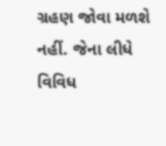ગ્રહણ જોવા મળશે નહીં. જેના લીધે વિવિધ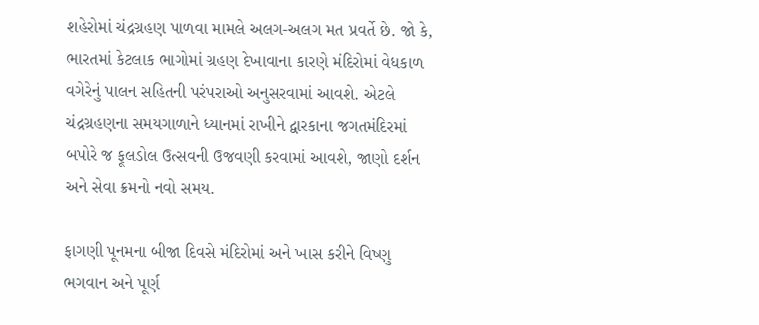શહેરોમાં ચંદ્રગ્રહણ પાળવા મામલે અલગ-અલગ મત પ્રવર્તે છે. જો કે, ભારતમાં કેટલાક ભાગોમાં ગ્રહણ દેખાવાના કારણે મંદિરોમાં વેધકાળ વગેરેનું પાલન સહિતની પરંપરાઓ અનુસરવામાં આવશે. એટલે ચંદ્રગ્રહણના સમયગાળાને ધ્યાનમાં રાખીને દ્વારકાના જગતમંદિરમાં બપોરે જ ફૂલડોલ ઉત્સવની ઉજવણી કરવામાં આવશે, જાણો દર્શન અને સેવા ક્રમનો નવો સમય.

ફાગણી પૂનમના બીજા દિવસે મંદિરોમાં અને ખાસ કરીને વિષ્ણુ ભગવાન અને પૂર્ણ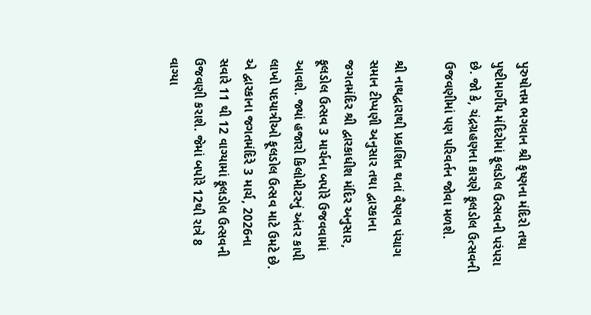પુરુષોત્તમ ભગવાન શ્રી કૃષ્ણના મંદિરો તથા પુષ્ટીમાર્ગીય મંદિરોમાં ફૂલડોલ ઉત્સવની પરંપરા છે. જો કે, ચંદ્રગ્રહણના કારણે ફૂલડોલ ઉત્સવની ઉજવણીમાં પણ પરિવર્તન જોવા મળશે.

શ્રી નાથદ્વારાથી પ્રકાશિત થતાં વૈષ્ણવ પંચાગ સમાન ટીપ્પણી અનુસાર તથા દ્વારકાના જગતમંદિર શ્રી દ્વારકાધીશ મંદિર અનુસાર, ફૂલડોલ ઉત્સવ 3 માર્ચના બપોરે ઉજવવામાં આવશે. જ્યાં હજારો કિલોમીટરનું અંતર કાપી લાખો પદયાત્રીઓ ફૂલડોલ ઉત્સવ માટે ઉમટે છે. એ દ્વારકાના જગતમંદિરે 3 માર્ચ, 2026ના સવારે 11 થી 12 વાગ્યામાં ફૂલડોલ ઉત્સવની ઉજવણી કરાશે. જેમાં બપોરે 12થી રાત્રે 8 વાગ્યા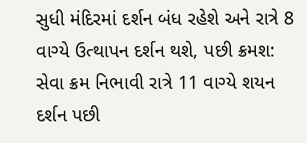સુધી મંદિરમાં દર્શન બંધ રહેશે અને રાત્રે 8 વાગ્યે ઉત્થાપન દર્શન થશે, પછી ક્રમશ: સેવા ક્રમ નિભાવી રાત્રે 11 વાગ્યે શયન દર્શન પછી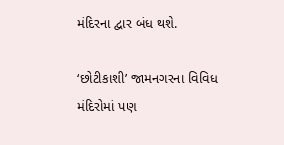મંદિરના દ્વાર બંધ થશે.

‘છોટીકાશી’ જામનગરના વિવિધ મંદિરોમાં પણ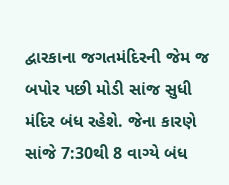દ્વારકાના જગતમંદિરની જેમ જ બપોર પછી મોડી સાંજ સુધી મંદિર બંધ રહેશે. જેના કારણે સાંજે 7:30થી 8 વાગ્યે બંધ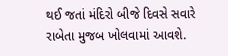થઈ જતાં મંદિરો બીજે દિવસે સવારે રાબેતા મુજબ ખોલવામાં આવશે.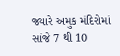જ્યારે અમુક મંદિરોમાં સાંજે 7 થી 10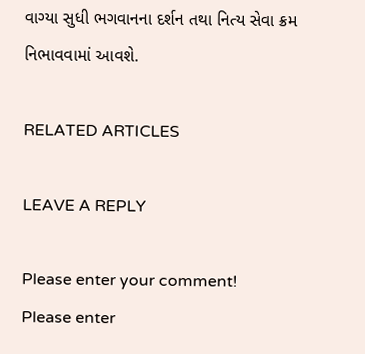વાગ્યા સુધી ભગવાનના દર્શન તથા નિત્ય સેવા ક્રમ નિભાવવામાં આવશે.

RELATED ARTICLES

LEAVE A REPLY

Please enter your comment!
Please enter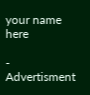your name here

- Advertisment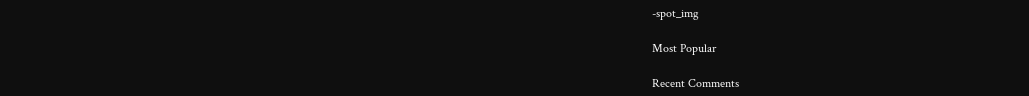-spot_img

Most Popular

Recent Comments